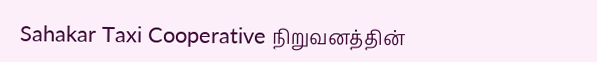Sahakar Taxi Cooperative நிறுவனத்தின்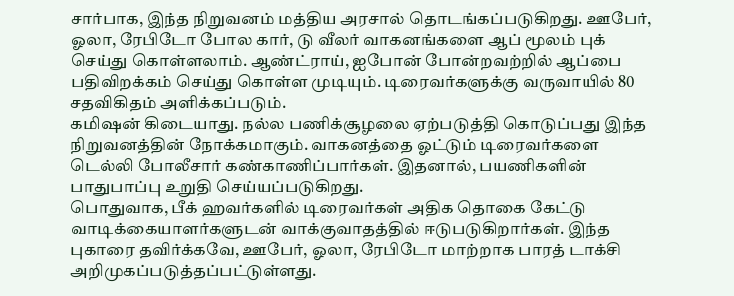சார்பாக, இந்த நிறுவனம் மத்திய அரசால் தொடங்கப்படுகிறது. ஊபேர், ஓலா, ரேபிடோ போல கார், டு வீலர் வாகனங்களை ஆப் மூலம் புக் செய்து கொள்ளலாம். ஆண்ட்ராய், ஐபோன் போன்றவற்றில் ஆப்பை பதிவிறக்கம் செய்து கொள்ள முடியும். டிரைவர்களுக்கு வருவாயில் 80 சதவிகிதம் அளிக்கப்படும்.
கமிஷன் கிடையாது. நல்ல பணிக்சூழலை ஏற்படுத்தி கொடுப்பது இந்த நிறுவனத்தின் நோக்கமாகும். வாகனத்தை ஓட்டும் டிரைவர்களை டெல்லி போலீசார் கண்காணிப்பார்கள். இதனால், பயணிகளின் பாதுபாப்பு உறுதி செய்யப்படுகிறது.
பொதுவாக, பீக் ஹவர்களில் டிரைவர்கள் அதிக தொகை கேட்டு வாடிக்கையாளர்களுடன் வாக்குவாதத்தில் ஈடுபடுகிறார்கள். இந்த புகாரை தவிர்க்கவே, ஊபேர், ஓலா, ரேபிடோ மாற்றாக பாரத் டாக்சி அறிமுகப்படுத்தப்பட்டுள்ளது.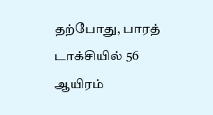தற்போது, பாரத் டாக்சியில் 56 ஆயிரம்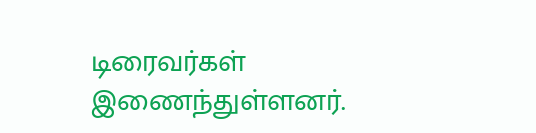டிரைவர்கள் இணைந்துள்ளனர்.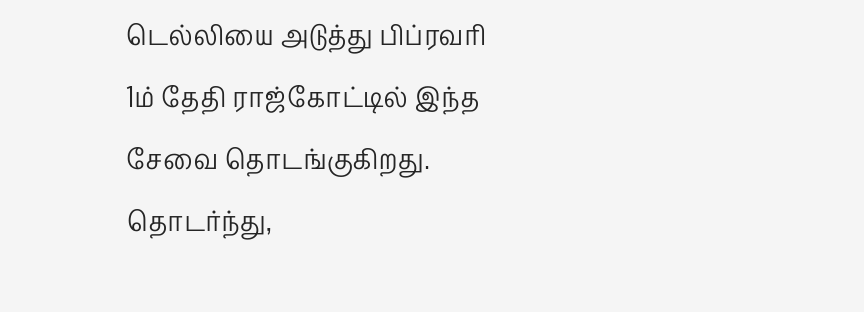டெல்லியை அடுத்து பிப்ரவரி 1ம் தேதி ராஜ்கோட்டில் இந்த சேவை தொடங்குகிறது. தொடர்ந்து,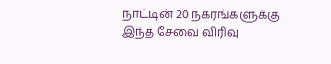நாட்டின் 20 நகரங்களுக்கு இந்த சேவை விரிவு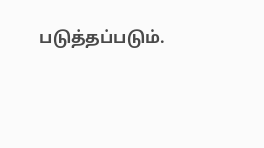படுத்தப்படும்.